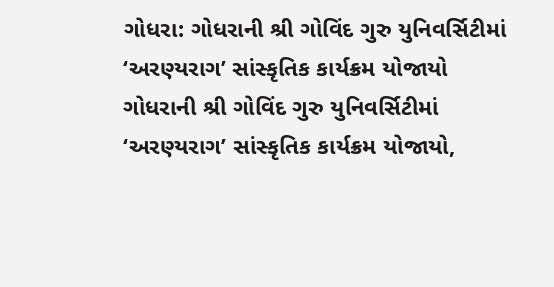ગોધરા: ગોધરાની શ્રી ગોવિંદ ગુરુ યુનિવર્સિટીમાં ‘અરણ્યરાગ’ સાંસ્કૃતિક કાર્યક્રમ યોજાયો
ગોધરાની શ્રી ગોવિંદ ગુરુ યુનિવર્સિટીમાં ‘અરણ્યરાગ’ સાંસ્કૃતિક કાર્યક્રમ યોજાયો,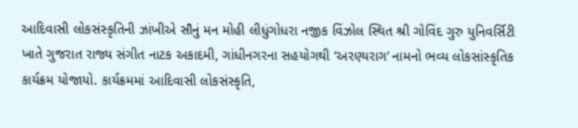આદિવાસી લોકસંસ્કૃતિની ઝાંખીએ સૌનું મન મોહી લીધુંગોધરા નજીક વિંઝોલ સ્થિત શ્રી ગોવિંદ ગુરુ યુનિવર્સિટી ખાતે ગુજરાત રાજ્ય સંગીત નાટક અકાદમી, ગાંધીનગરના સહયોગથી ‘અરણ્યરાગ’ નામનો ભવ્ય લોકસાંસ્કૃતિક કાર્યક્રમ યોજાયો. કાર્યક્રમમાં આદિવાસી લોકસંસ્કૃતિ,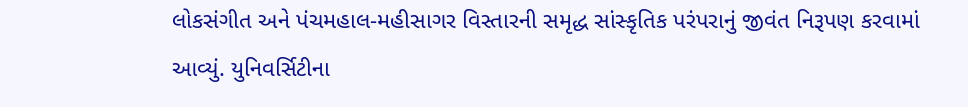લોકસંગીત અને પંચમહાલ-મહીસાગર વિસ્તારની સમૃદ્ધ સાંસ્કૃતિક પરંપરાનું જીવંત નિરૂપણ કરવામાં આવ્યું. યુનિવર્સિટીના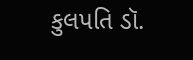કુલપતિ ડૉ.